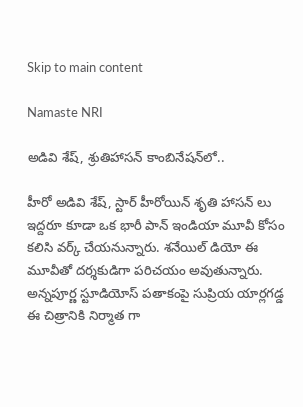Skip to main content

Namaste NRI

అడివి శేష్‌, శ్రుతిహాసన్‌ కాంబినేషన్‌లో..

హీరో అడివి శేష్, స్టార్ హీరోయిన్ శృతి హాసన్ లు ఇద్దరూ కూడా ఒక భారీ పాన్ ఇండియా మూవీ కోసం కలిసి వర్క్ చేయనున్నారు. శనేయిల్ డియో ఈ మూవీతో దర్శకుడిగా పరిచయం అవుతున్నారు. అన్నపూర్ణ స్టూడియోస్ పతాకంపై సుప్రియ యార్లగడ్డ ఈ చిత్రానికి నిర్మాత గా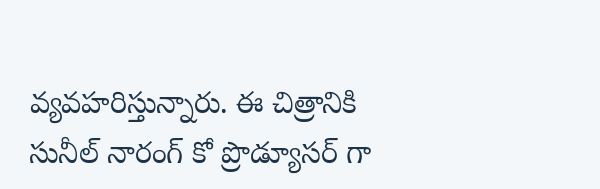వ్యవహరిస్తున్నారు. ఈ చిత్రానికి సునీల్ నారంగ్ కో ప్రొడ్యూసర్ గా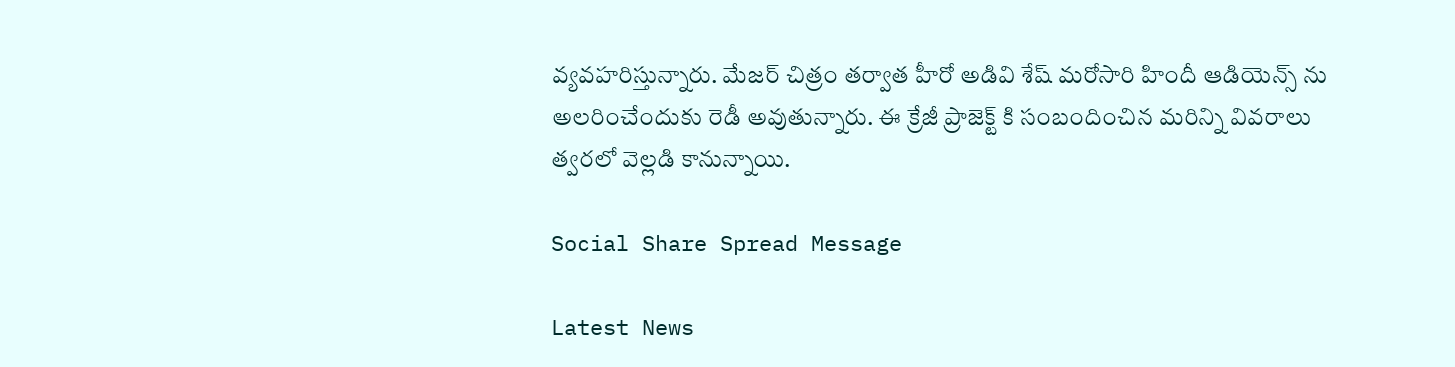వ్యవహరిస్తున్నారు. మేజర్ చిత్రం తర్వాత హీరో అడివి శేష్ మరోసారి హిందీ ఆడియెన్స్ ను అలరించేందుకు రెడీ అవుతున్నారు. ఈ క్రేజీ ప్రాజెక్ట్ కి సంబందించిన మరిన్ని వివరాలు త్వరలో వెల్లడి కానున్నాయి.

Social Share Spread Message

Latest News